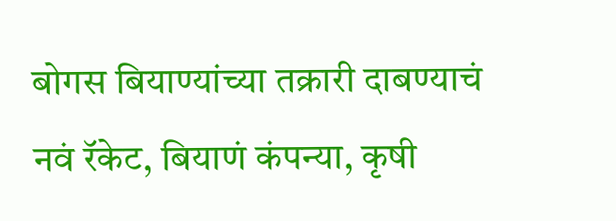बोगस बियाण्यांच्या तक्रारी दाबण्याचं नवं रॅकेट, बियाणं कंपन्या, कृषी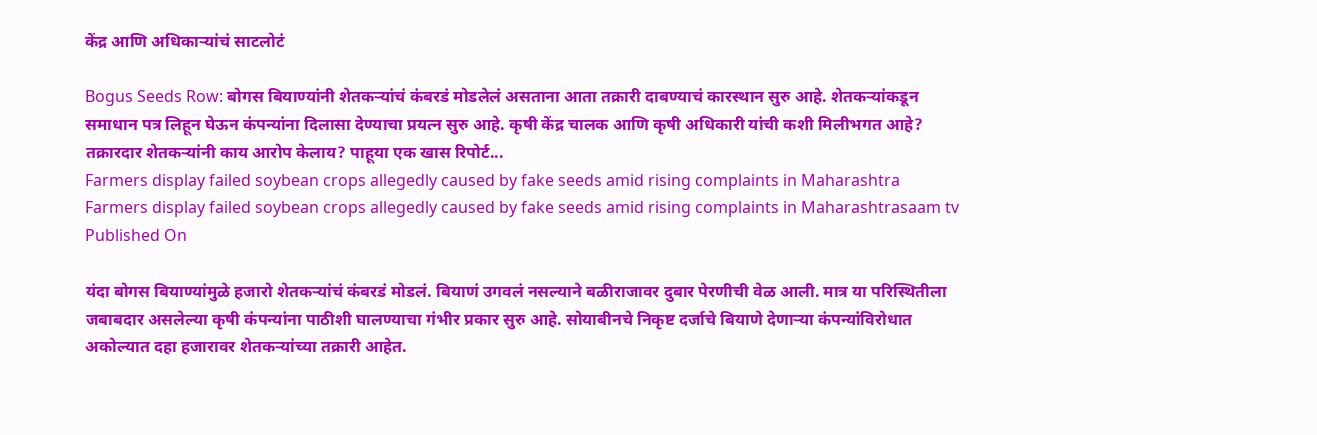केंद्र आणि अधिकाऱ्यांचं साटलोटं

Bogus Seeds Row: बोगस बियाण्यांनी शेतकऱ्यांचं कंबरडं मोडलेलं असताना आता तक्रारी दाबण्याचं कारस्थान सुरु आहे. शेतकऱ्यांकडून समाधान पत्र लिहून घेऊन कंपन्यांना दिलासा देण्याचा प्रयत्न सुरु आहे. कृषी केंद्र चालक आणि कृषी अधिकारी यांची कशी मिलीभगत आहे? तक्रारदार शेतकऱ्यांनी काय आरोप केलाय? पाहूया एक खास रिपोर्ट...
Farmers display failed soybean crops allegedly caused by fake seeds amid rising complaints in Maharashtra
Farmers display failed soybean crops allegedly caused by fake seeds amid rising complaints in Maharashtrasaam tv
Published On

यंदा बोगस बियाण्यांमुळे हजारो शेतकऱ्यांचं कंबरडं मोडलं. बियाणं उगवलं नसल्याने बळीराजावर दुबार पेरणीची वेळ आली. मात्र या परिस्थितीला जबाबदार असलेल्या कृषी कंपन्यांना पाठीशी घालण्याचा गंभीर प्रकार सुरु आहे. सोयाबीनचे निकृष्ट दर्जाचे बियाणे देणाऱ्या कंपन्यांविरोधात अकोल्यात दहा हजारावर शेतकऱ्यांच्या तक्रारी आहेत.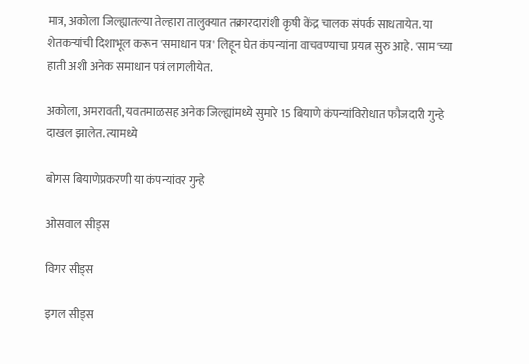मात्र, अकोला जिल्ह्यातल्या तेल्हारा तालुक्यात तक्रारदारांशी कृषी केंद्र चालक संपर्क साधतायेत. या शेतकऱ्यांची दिशाभूल करून 'समाधान पत्र' लिहून घेत कंपन्यांना वाचवण्याचा प्रयत्न सुरु आहे. 'साम'च्या हाती अशी अनेक समाधान पत्रं लागलीयेत.

अकोला, अमरावती, यवतमाळसह अनेक जिल्ह्यांमध्ये सुमारे 15 बियाणे कंपन्यांविरोधात फौजदारी गुन्हे दाखल झालेत. त्यामध्ये

बोगस बियाणेप्रकरणी या कंपन्यांवर गुन्हे

ओसवाल सीड्स

विगर सीड्स

इगल सीड्स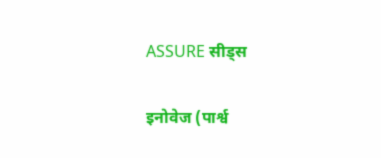ASSURE सीड्स

इनोवेज (पार्श्व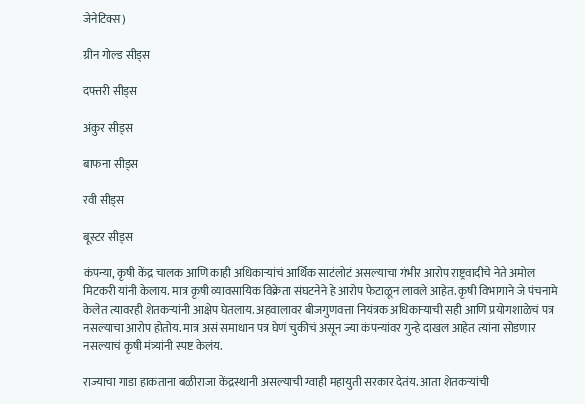जेनेटिक्स)

ग्रीन गोल्ड सीड्स

दफ्तरी सीड्स

अंकुर सीड्स

बाफना सीड्स

रवी सीड्स

बूस्टर सीड्स

कंपन्या, कृषी केंद्र चालक आणि काही अधिकाऱ्यांचं आर्थिक साटंलोटं असल्याचा गंभीर आरोप राष्ट्रवादीचे नेते अमोल मिटकरी यांनी केलाय. मात्र कृषी व्यावसायिक विक्रेता संघटनेने हे आरोप फेटाळून लावले आहेत. कृषी विभागाने जे पंचनामे केलेत त्यावरही शेतकऱ्यांनी आक्षेप घेतलाय. अहवालावर बीजगुणवत्ता नियंत्रक अधिकाऱ्याची सही आणि प्रयोगशाळेचं पत्र नसल्याचा आरोप होतोय. मात्र असं समाधान पत्र घेणं चुकीचं असून ज्या कंपन्यांवर गुन्हे दाखल आहेत त्यांना सोडणार नसल्याचं कृषी मंत्र्यांनी स्पष्ट केलंय.

राज्याचा गाडा हाकताना बळीराजा केंद्रस्थानी असल्याची ग्वाही महायुती सरकार देतंय. आता शेतकऱ्यांची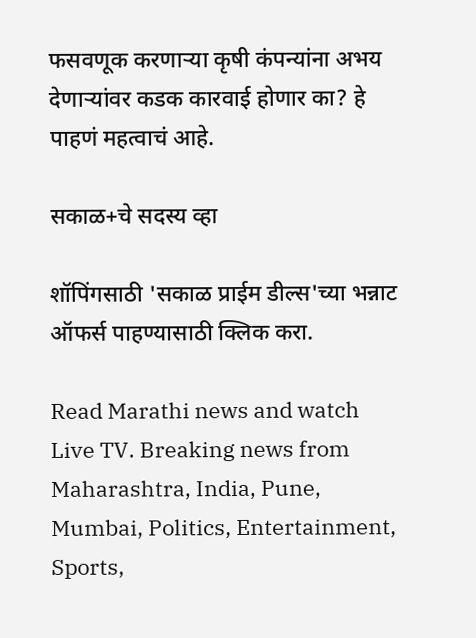फसवणूक करणाऱ्या कृषी कंपन्यांना अभय देणाऱ्यांवर कडक कारवाई होणार का? हे पाहणं महत्वाचं आहे.

सकाळ+चे सदस्य व्हा

शॉपिंगसाठी 'सकाळ प्राईम डील्स'च्या भन्नाट ऑफर्स पाहण्यासाठी क्लिक करा.

Read Marathi news and watch Live TV. Breaking news from Maharashtra, India, Pune, Mumbai, Politics, Entertainment, Sports,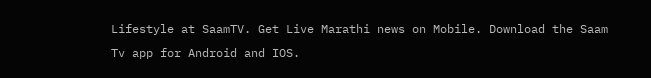Lifestyle at SaamTV. Get Live Marathi news on Mobile. Download the Saam Tv app for Android and IOS.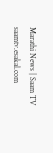Marathi News | Saam TV
saamtv.esakal.com